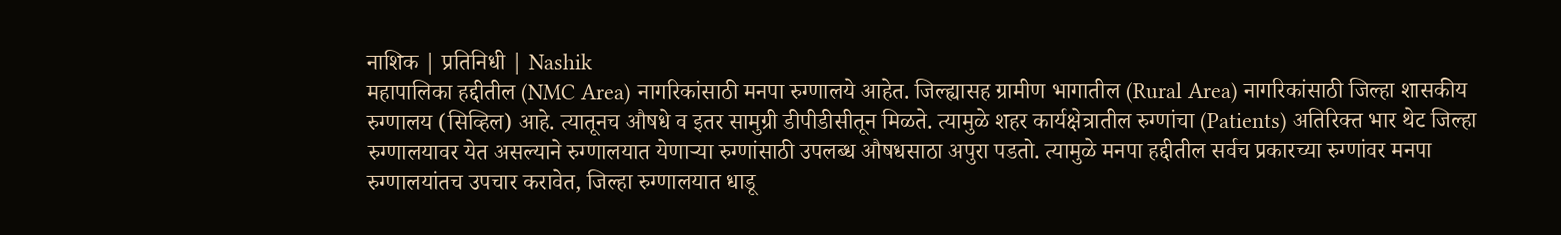नाशिक | प्रतिनिधी | Nashik
महापालिका हद्दीतील (NMC Area) नागरिकांसाठी मनपा रुग्णालये आहेत. जिल्ह्यासह ग्रामीण भागातील (Rural Area) नागरिकांसाठी जिल्हा शासकीय रुग्णालय (सिव्हिल) आहे. त्यातूनच औषधे व इतर सामुग्री डीपीडीसीतून मिळते. त्यामुळे शहर कार्यक्षेत्रातील रुग्णांचा (Patients) अतिरिक्त भार थेट जिल्हा रुग्णालयावर येत असल्याने रुग्णालयात येणाऱ्या रुग्णांसाठी उपलब्ध औषधसाठा अपुरा पडतो. त्यामुळे मनपा हद्दीतील सर्वच प्रकारच्या रुग्णांवर मनपा रुग्णालयांतच उपचार करावेत, जिल्हा रुग्णालयात धाडू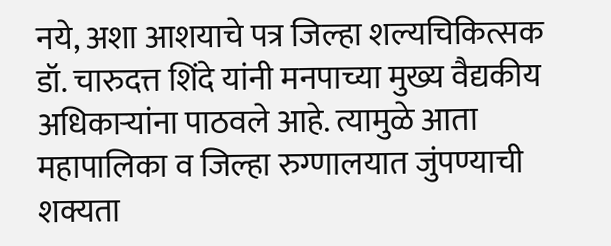नये, अशा आशयाचे पत्र जिल्हा शल्यचिकित्सक डॉ. चारुदत्त शिंदे यांनी मनपाच्या मुख्य वैद्यकीय अधिकाऱ्यांना पाठवले आहे. त्यामुळे आता महापालिका व जिल्हा रुग्णालयात जुंपण्याची शक्यता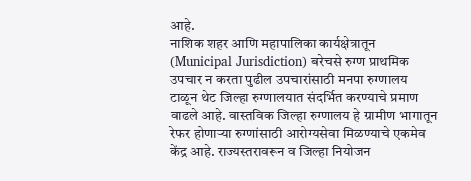आहे.
नाशिक शहर आणि महापालिका कार्यक्षेत्रातून (Municipal Jurisdiction) बरेचसे रुग्ण प्राथमिक उपचार न करता पुढील उपचारांसाठी मनपा रुग्णालय टाळून थेट जिल्हा रुग्णालयात संदर्भित करण्याचे प्रमाण वाढले आहे. वास्तविक जिल्हा रुग्णालय हे ग्रामीण भागातून रेफर होणाऱ्या रुग्णांसाठी आरोग्यसेवा मिळण्याचे एकमेव केंद्र आहे. राज्यस्तरावरून व जिल्हा नियोजन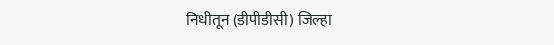निधीतून (डीपीडीसी) जिल्हा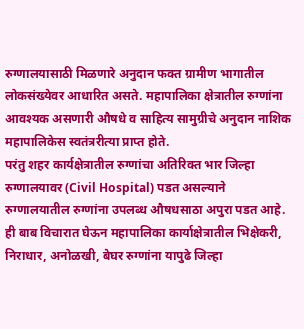रुग्णालयासाठी मिळणारे अनुदान फक्त ग्रामीण भागातील लोकसंख्येवर आधारित असते. महापालिका क्षेत्रातील रुग्णांना आवश्यक असणारी औषधे व साहित्य सामुग्रीचे अनुदान नाशिक महापालिकेस स्वतंत्ररीत्या प्राप्त होते.
परंतु शहर कार्यक्षेत्रातील रुग्णांचा अतिरिक्त भार जिल्हा रुग्णालयावर (Civil Hospital) पडत असल्याने रुग्णालयातील रुग्णांना उपलब्ध औषधसाठा अपुरा पडत आहे. ही बाब विचारात घेऊन महापालिका कार्याक्षेत्रातील भिक्षेकरी, निराधार, अनोळखी, बेघर रुग्णांना यापुढे जिल्हा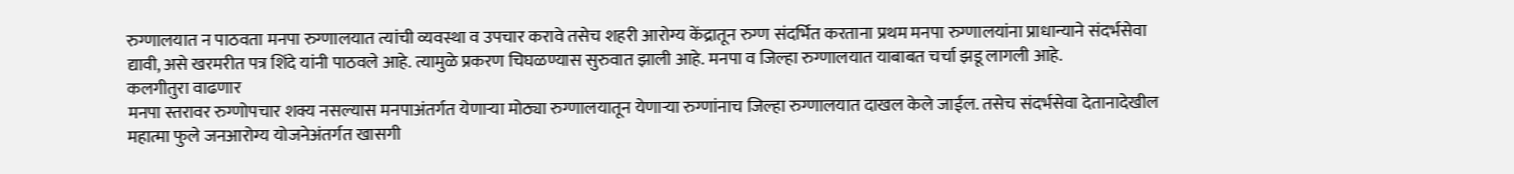रुग्णालयात न पाठवता मनपा रुग्णालयात त्यांची व्यवस्था व उपचार करावे तसेच शहरी आरोग्य केंद्रातून रुग्ण संदर्भित करताना प्रथम मनपा रुग्णालयांना प्राधान्याने संदर्भसेवा द्यावी, असे खरमरीत पत्र शिंदे यांनी पाठवले आहे. त्यामुळे प्रकरण चिघळण्यास सुरुवात झाली आहे. मनपा व जिल्हा रुग्णालयात याबाबत चर्चा झडू लागली आहे.
कलगीतुरा वाढणार
मनपा स्तरावर रुग्णोपचार शक्य नसल्यास मनपाअंतर्गत येणाऱ्या मोठ्या रुग्णालयातून येणाऱ्या रुग्णांनाच जिल्हा रुग्णालयात दाखल केले जाईल. तसेच संदर्भसेवा देतानादेखील महात्मा फुले जनआरोग्य योजनेअंतर्गत खासगी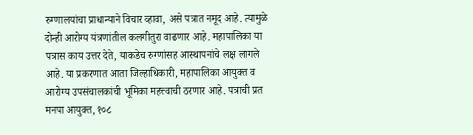रुग्णालयांचा प्राधान्याने विचार व्हावा, असे पत्रात नमूद आहे. त्यामुळे दोन्ही आरोग्य यंत्रणांतील कलगीतुरा वाढणार आहे. महापालिका या पत्रास काय उत्तर देते, याकडेच रुग्णांसह आस्थापनांचे लक्ष लागले आहे. या प्रकरणात आता जिल्हाधिकारी, महापालिका आयुक्त व आरोग्य उपसंचालकांची भूमिका महत्त्वाची ठरणार आहे. पत्राची प्रत मनपा आयुक्त, १०८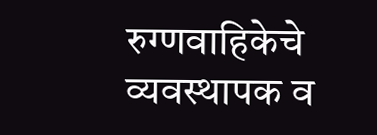रुग्णवाहिकेचे व्यवस्थापक व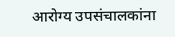आरोग्य उपसंचालकांना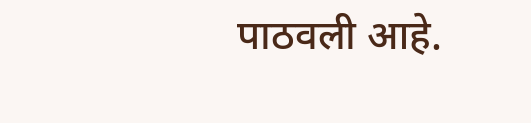पाठवली आहे.